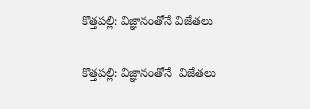కొత్తపల్లి: విజ్ఞానంతోనే విజేతలు

కొత్తపల్లి: విజ్ఞానంతోనే  విజేతలు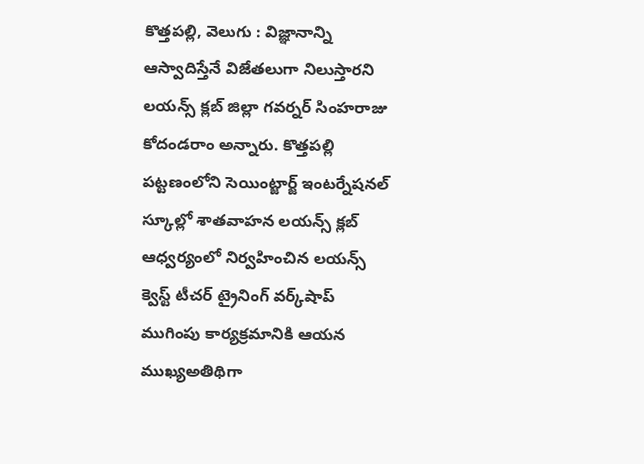కొత్తపల్లి, వెలుగు : విజ్ఞానాన్ని ఆస్వాదిస్తేనే విజేతలుగా నిలుస్తారని లయన్స్ క్లబ్ జిల్లా గవర్నర్ సింహరాజు కోదండరాం అన్నారు. కొత్తపల్లి పట్టణంలోని సెయింట్జార్జ్ ఇంటర్నేషనల్ స్కూల్లో శాతవాహన లయన్స్ క్లబ్‌‌‌‌‌‌‌‌‌‌‌‌‌‌‌‌ ఆధ్వర్యంలో నిర్వహించిన లయన్స్‌‌‌‌‌‌‌‌‌‌‌‌‌‌‌‌ క్వెస్ట్‌‌‌‌‌‌‌‌‌‌‌‌‌‌‌‌ టీచర్‌‌‌‌‌‌‌‌‌‌‌‌‌‌‌‌ ట్రైనింగ్ వర్క్‌‌‌‌‌‌‌‌‌‌‌‌‌‌‌‌షాప్ ముగింపు ‌‌‌‌‌‌‌‌‌‌‌‌‌‌‌‌కార్యక్రమానికి ఆయన ముఖ్యఅతిథిగా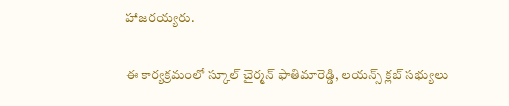హాజరయ్యరు.

ఈ కార్యక్రమంలో స్కూల్ చైర్మన్ ఫాతిమారెడ్డి, లయన్స్ క్లబ్ సభ్యులు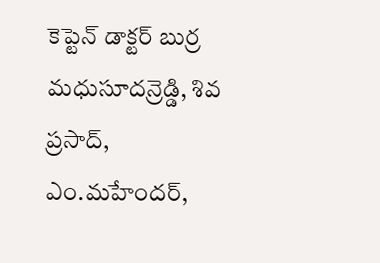కెప్టెన్ డాక్టర్ బుర్ర మధుసూదన్రెడ్డి, శివ ప్రసాద్, ఎం.మహేందర్‌‌‌‌‌‌‌‌‌‌‌‌‌‌‌‌,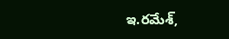ఇ.రమేశ్,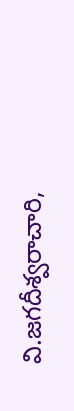వి.జగదీశ్వరాచారి,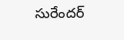సురేందర్‌‌‌‌‌‌‌‌‌‌‌‌‌‌‌‌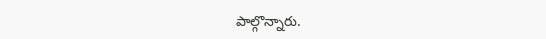పాల్గొన్నారు.